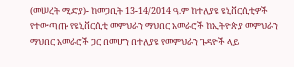(መሠረት ሚድያ)- ከመጋቢት 13-14/2014 ዓ.ም ከተለያዩ ዩኒቨርሲቲዎች የተውጣጡ የዩኒቨርሲቲ መምህራን ማህበር አመራሮች ከኢትዮጵያ መምህራን ማህበር አመራሮች ጋር በመሆን በተለያዩ የመምህራን ጉዳዮች ላይ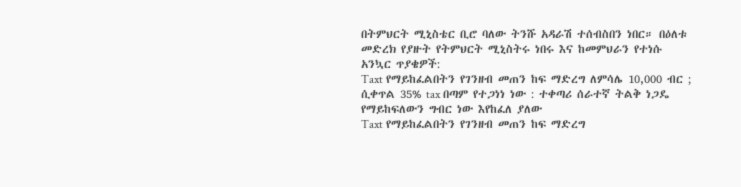በትምህርት ሚኒስቴር ቢሮ ባለው ትንሹ አዳራሽ ተሰብስበን ነበር። በዕለቱ መድረክ የያዙት የትምህርት ሚኒስትሩ ነበሩ እና ከመምህራን የተነሱ አንኳር ጥያቄዎች:
Taxt የማይከፈልበትን የገንዘብ መጠን ከፍ ማድረግ ለምሳሌ 10,000 ብር ; ሲቀጥል 35% tax በጣም የተጋነነ ነው : ተቀጣሪ ሰራተኛ ትልቅ ነጋዴ የማይከፍለውን ግብር ነው እየከፈለ ያለው
Taxt የማይከፈልበትን የገንዘብ መጠን ከፍ ማድረግ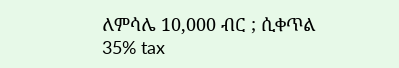ለምሳሌ 10,000 ብር ; ሲቀጥል 35% tax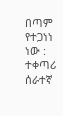በጣም የተጋነነ ነው : ተቀጣሪ ሰራተኛ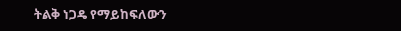ትልቅ ነጋዴ የማይከፍለውን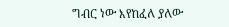ግብር ነው እየከፈለ ያለው